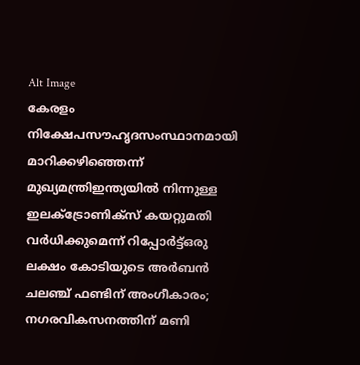Alt Image
കേരളം നിക്ഷേപസൗഹൃദസംസ്ഥാനമായി മാറിക്കഴിഞ്ഞെന്ന് മുഖ്യമന്ത്രിഇന്ത്യയില്‍ നിന്നുള്ള ഇലക്ട്രോണിക്സ് കയറ്റുമതി വര്‍ധിക്കുമെന്ന് റിപ്പോര്‍ട്ട്ഒരു ലക്ഷം കോടിയുടെ അർബൻ ചലഞ്ച് ഫണ്ടിന് അംഗീകാരം; നഗരവികസനത്തിന് മണി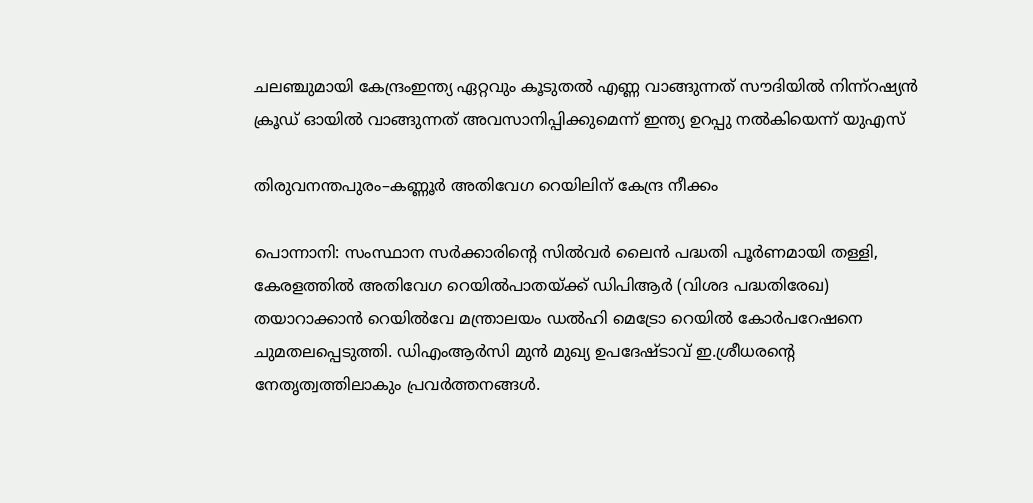ചലഞ്ചുമായി കേന്ദ്രംഇന്ത്യ ഏറ്റവും കൂടുതൽ എണ്ണ വാങ്ങുന്നത് സൗദിയിൽ നിന്ന്റഷ്യൻ ക്രൂഡ് ഓയിൽ വാങ്ങുന്നത് അവസാനിപ്പിക്കുമെന്ന് ഇന്ത്യ ഉറപ്പു നൽകിയെന്ന് യുഎസ്

തിരുവനന്തപുരം–കണ്ണൂർ അതിവേഗ റെയിലിന് കേന്ദ്ര നീക്കം

പൊന്നാനി: സംസ്ഥാന സർക്കാരിന്റെ സിൽവർ ലൈൻ പദ്ധതി പൂർണമായി തള്ളി, കേരളത്തിൽ അതിവേഗ റെയിൽപാതയ്ക്ക് ഡിപിആർ (വിശദ പദ്ധതിരേഖ) തയാറാക്കാൻ റെയിൽവേ മന്ത്രാലയം ഡൽഹി മെട്രോ റെയിൽ കോർപറേഷനെ ചുമതലപ്പെടുത്തി. ഡിഎംആർസി മുൻ മുഖ്യ ഉപദേഷ്ടാവ് ഇ.ശ്രീധരന്റെ നേതൃത്വത്തിലാകും പ്രവർത്തനങ്ങൾ.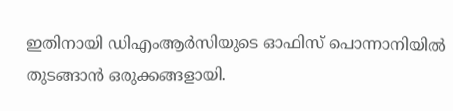ഇതിനായി ഡിഎംആർസിയുടെ ഓഫിസ് പൊന്നാനിയിൽ തുടങ്ങാൻ ഒരുക്കങ്ങളായി.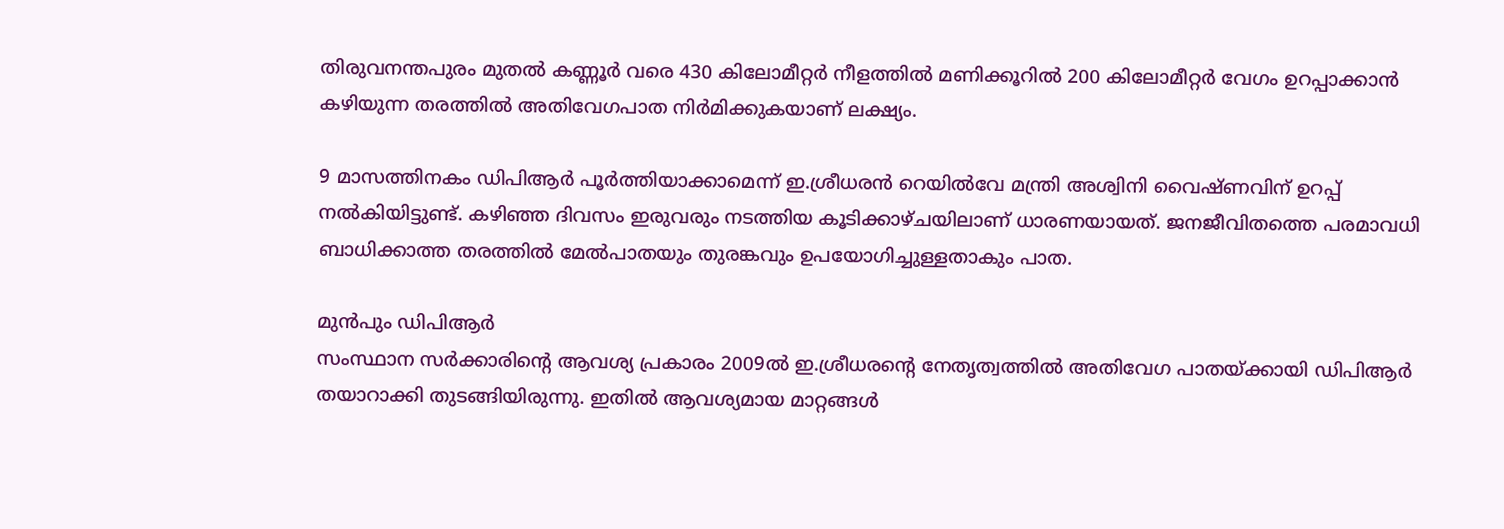തിരുവനന്തപുരം മുതൽ കണ്ണൂർ വരെ 430 കിലോമീറ്റർ നീളത്തിൽ മണിക്കൂറിൽ 200 കിലോമീറ്റർ വേഗം ഉറപ്പാക്കാൻ കഴിയുന്ന തരത്തിൽ അതിവേഗപാത നിർമിക്കുകയാണ് ലക്ഷ്യം.

9 മാസത്തിനകം ഡിപിആർ പൂർത്തിയാക്കാമെന്ന് ഇ.ശ്രീധരൻ റെയിൽവേ മന്ത്രി അശ്വിനി വൈഷ്ണവിന് ഉറപ്പ് നൽകിയിട്ടുണ്ട്. കഴിഞ്ഞ ദിവസം ഇരുവരും നടത്തിയ കൂടിക്കാഴ്ചയിലാണ് ധാരണയായത്. ജനജീവിതത്തെ പരമാവധി ബാധിക്കാത്ത തരത്തിൽ മേൽപാതയും തുരങ്കവും ഉപയോഗിച്ചുള്ളതാകും പാത.

മുൻപും ഡിപിആർ
സംസ്ഥാന സർക്കാരിന്റെ ആവശ്യ പ്രകാരം 2009ൽ ഇ.ശ്രീധരന്റെ നേതൃത്വത്തിൽ അതിവേഗ പാതയ്ക്കായി ഡിപിആർ തയാറാക്കി തുടങ്ങിയിരുന്നു. ഇതിൽ ആവശ്യമായ മാറ്റങ്ങൾ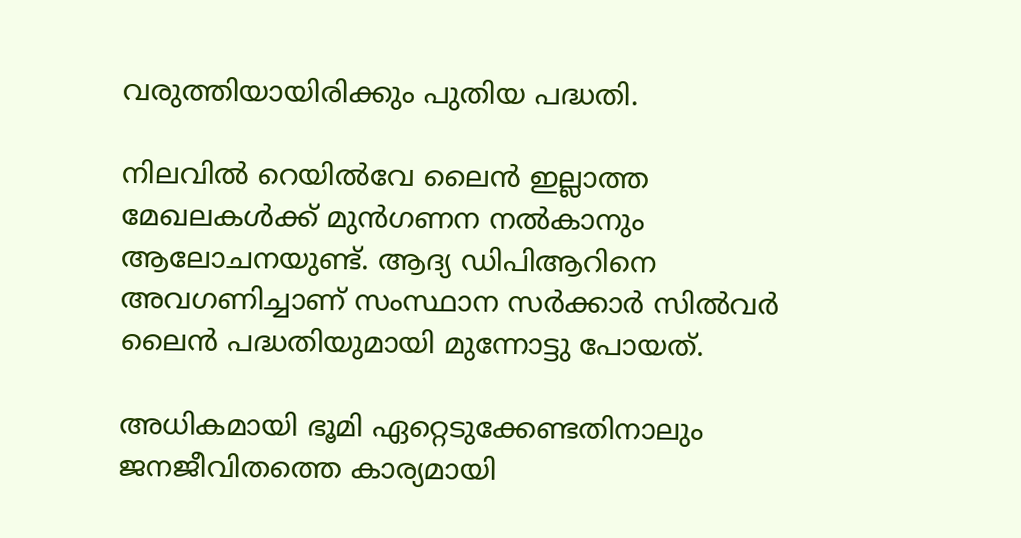വരുത്തിയായിരിക്കും പുതിയ പദ്ധതി.

നിലവിൽ റെയിൽവേ ലൈൻ ഇല്ലാത്ത മേഖലകൾക്ക് മുൻഗണന നൽകാനും ആലോചനയുണ്ട്. ആദ്യ ഡിപിആറിനെ അവഗണിച്ചാണ് സംസ്ഥാന സർക്കാർ സിൽവർ ലൈൻ പദ്ധതിയുമായി മുന്നോട്ടു പോയത്.

അധികമായി ഭൂമി ഏറ്റെടുക്കേണ്ടതിനാലും ജനജീവിതത്തെ കാര്യമായി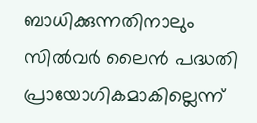ബാധിക്കുന്നതിനാലും സിൽവർ ലൈൻ പദ്ധതി പ്രായോഗികമാകില്ലെന്ന്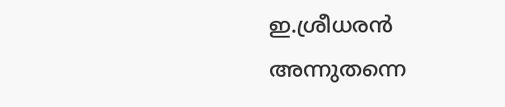ഇ.ശ്രീധരൻ അന്നുതന്നെ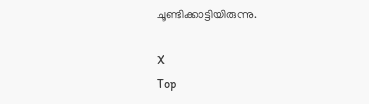ചൂണ്ടിക്കാട്ടിയിരുന്നു.

X
Top